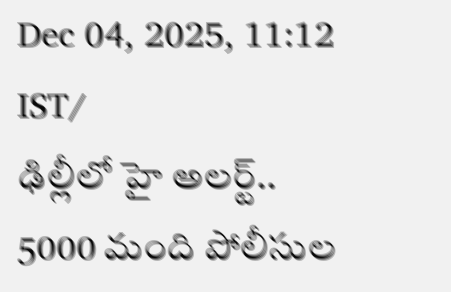Dec 04, 2025, 11:12 IST/
ఢిల్లీలో హై అలర్ట్.. 5000 మంది పోలీసుల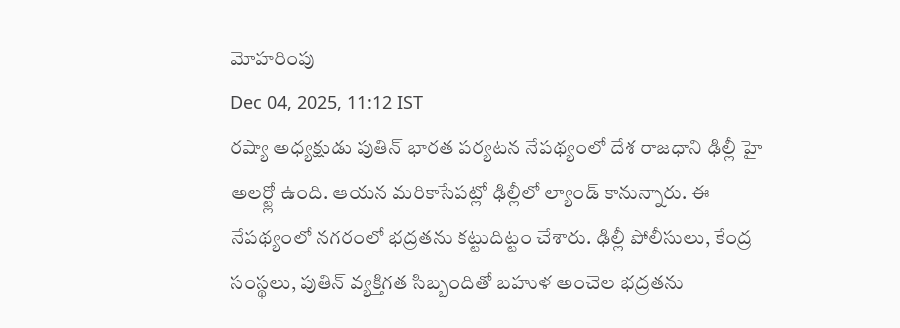మోహరింపు
Dec 04, 2025, 11:12 IST
రష్యా అధ్యక్షుడు పుతిన్ భారత పర్యటన నేపథ్యంలో దేశ రాజధాని ఢిల్లీ హై అలర్ట్లో ఉంది. ఆయన మరికాసేపట్లో ఢిల్లీలో ల్యాండ్ కానున్నారు. ఈ నేపథ్యంలో నగరంలో భద్రతను కట్టుదిట్టం చేశారు. ఢిల్లీ పోలీసులు, కేంద్ర సంస్థలు, పుతిన్ వ్యక్తిగత సిబ్బందితో బహుళ అంచెల భద్రతను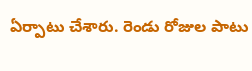ఏర్పాటు చేశారు. రెండు రోజుల పాటు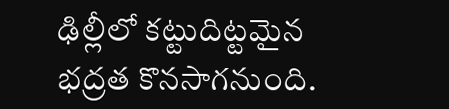ఢిల్లీలో కట్టుదిట్టమైన భద్రత కొనసాగనుంది.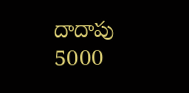దాదాపు 5000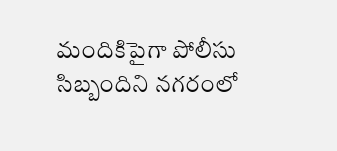మందికిపైగా పోలీసు సిబ్బందిని నగరంలో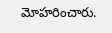మోహరించారు.